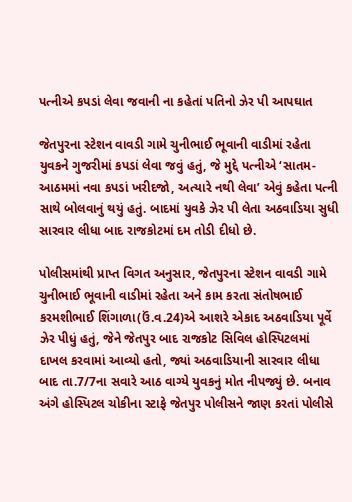પત્નીએ કપડાં લેવા જવાની ના કહેતાં પતિનો ઝેર પી આપઘાત

જેતપુરના સ્ટેશન વાવડી ગામે ચુનીભાઈ ભૂવાની વાડીમાં રહેતા યુવકને ગુજરીમાં કપડાં લેવા જવું હતું, જે મુદ્દે પત્નીએ ‘સાતમ-આઠમમાં નવા કપડાં ખરીદજો, અત્યારે નથી લેવા’ એવું કહેતા પત્ની સાથે બોલવાનું થયું હતું. બાદમાં યુવકે ઝેર પી લેતા અઠવાડિયા સુધી સારવાર લીધા બાદ રાજકોટમાં દમ તોડી દીધો છે.

પોલીસમાંથી પ્રાપ્ત વિગત અનુસાર, જેતપુરના સ્ટેશન વાવડી ગામે ચુનીભાઈ ભૂવાની વાડીમાં રહેતા અને કામ કરતા સંતોષભાઈ કરમશીભાઈ શિંગાળા(ઉં.વ.24)એ આશરે એકાદ અઠવાડિયા પૂર્વે ઝેર પીધું હતું, જેને જેતપુર બાદ રાજકોટ સિવિલ હોસ્પિટલમાં દાખલ કરવામાં આવ્યો હતો, જ્યાં અઠવાડિયાની સારવાર લીધા બાદ તા.7/7ના સવારે આઠ વાગ્યે યુવકનું મોત નીપજ્યું છે. બનાવ અંગે હોસ્પિટલ ચોકીના સ્ટાફે જેતપુર પોલીસને જાણ કરતાં પોલીસે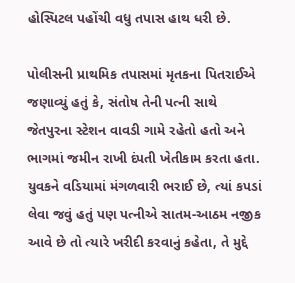હોસ્પિટલ પહોંચી વધુ તપાસ હાથ ધરી છે.

પોલીસની પ્રાથમિક તપાસમાં મૃતકના પિતરાઈએ જણાવ્યું હતું કે, સંતોષ તેની પત્ની સાથે જેતપુરના સ્ટેશન વાવડી ગામે રહેતો હતો અને ભાગમાં જમીન રાખી દંપતી ખેતીકામ કરતા હતા. યુવકને વડિયામાં મંગળવારી ભરાઈ છે, ત્યાં કપડાં લેવા જવું હતું પણ પત્નીએ સાતમ-આઠમ નજીક આવે છે તો ત્યારે ખરીદી કરવાનું કહેતા, તે મુદ્દે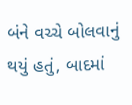બંને વચ્ચે બોલવાનું થયું હતું, બાદમાં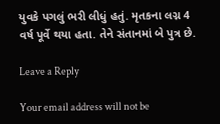યુવકે પગલું ભરી લીધું હતું. મૃતકના લગ્ન 4 વર્ષ પૂર્વે થયા હતા. તેને સંતાનમાં બે પુત્ર છે.

Leave a Reply

Your email address will not be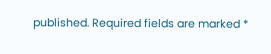published. Required fields are marked *